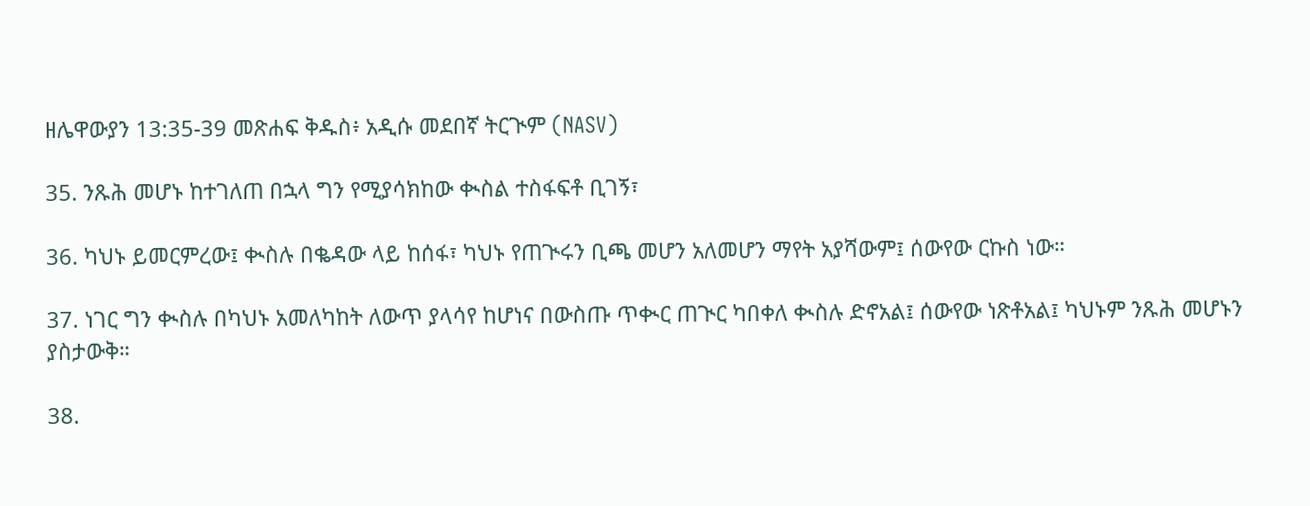ዘሌዋውያን 13:35-39 መጽሐፍ ቅዱስ፥ አዲሱ መደበኛ ትርጒም (NASV)

35. ንጹሕ መሆኑ ከተገለጠ በኋላ ግን የሚያሳክከው ቊስል ተስፋፍቶ ቢገኝ፣

36. ካህኑ ይመርምረው፤ ቊስሉ በቈዳው ላይ ከሰፋ፣ ካህኑ የጠጒሩን ቢጫ መሆን አለመሆን ማየት አያሻውም፤ ሰውየው ርኩስ ነው።

37. ነገር ግን ቊስሉ በካህኑ አመለካከት ለውጥ ያላሳየ ከሆነና በውስጡ ጥቊር ጠጒር ካበቀለ ቊስሉ ድኖአል፤ ሰውየው ነጽቶአል፤ ካህኑም ንጹሕ መሆኑን ያስታውቅ።

38.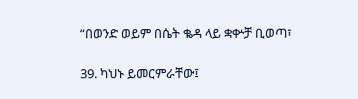“በወንድ ወይም በሴት ቈዳ ላይ ቋቍቻ ቢወጣ፣

39. ካህኑ ይመርምራቸው፤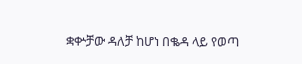ቋቍቻው ዳለቻ ከሆነ በቈዳ ላይ የወጣ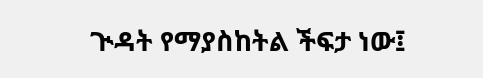ጒዳት የማያስከትል ችፍታ ነው፤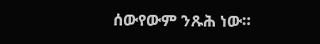ሰውየውም ንጹሕ ነው።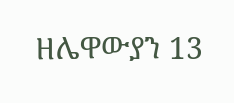ዘሌዋውያን 13